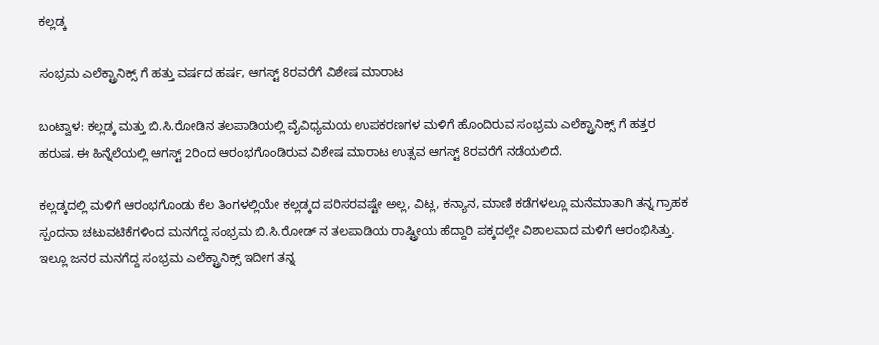ಕಲ್ಲಡ್ಕ

ಸಂಭ್ರಮ ಎಲೆಕ್ಟ್ರಾನಿಕ್ಸ್ ಗೆ ಹತ್ತು ವರ್ಷದ ಹರ್ಷ, ಆಗಸ್ಟ್ 8ರವರೆಗೆ ವಿಶೇಷ ಮಾರಾಟ

ಬಂಟ್ವಾಳ: ಕಲ್ಲಡ್ಕ ಮತ್ತು ಬಿ.ಸಿ.ರೋಡಿನ ತಲಪಾಡಿಯಲ್ಲಿ ವೈವಿಧ್ಯಮಯ ಉಪಕರಣಗಳ ಮಳಿಗೆ ಹೊಂದಿರುವ ಸಂಭ್ರಮ ಎಲೆಕ್ಟ್ರಾನಿಕ್ಸ್ ಗೆ ಹತ್ತರ ಹರುಷ. ಈ ಹಿನ್ನೆಲೆಯಲ್ಲಿ ಆಗಸ್ಟ್ 2ರಿಂದ ಆರಂಭಗೊಂಡಿರುವ ವಿಶೇಷ ಮಾರಾಟ ಉತ್ಸವ ಆಗಸ್ಟ್ 8ರವರೆಗೆ ನಡೆಯಲಿದೆ.

ಕಲ್ಲಡ್ಕದಲ್ಲಿ ಮಳಿಗೆ ಆರಂಭಗೊಂಡು ಕೆಲ ತಿಂಗಳಲ್ಲಿಯೇ ಕಲ್ಲಡ್ಕದ ಪರಿಸರವಷ್ಟೇ ಅಲ್ಲ, ವಿಟ್ಲ, ಕನ್ಯಾನ, ಮಾಣಿ ಕಡೆಗಳಲ್ಲೂ ಮನೆಮಾತಾಗಿ ತನ್ನ ಗ್ರಾಹಕ ಸ್ಪಂದನಾ ಚಟುವಟಿಕೆಗಳಿಂದ ಮನಗೆದ್ದ ಸಂಭ್ರಮ ಬಿ.ಸಿ.ರೋಡ್ ನ ತಲಪಾಡಿಯ ರಾಷ್ಟ್ರೀಯ ಹೆದ್ದಾರಿ ಪಕ್ಕದಲ್ಲೇ ವಿಶಾಲವಾದ ಮಳಿಗೆ ಆರಂಭಿಸಿತ್ತು. ಇಲ್ಲೂ ಜನರ ಮನಗೆದ್ದ ಸಂಭ್ರಮ ಎಲೆಕ್ಟ್ರಾನಿಕ್ಸ್ ಇದೀಗ ತನ್ನ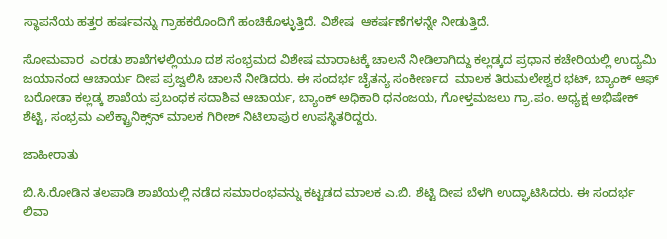ಸ್ಥಾಪನೆಯ ಹತ್ತರ ಹರ್ಷವನ್ನು ಗ್ರಾಹಕರೊಂದಿಗೆ ಹಂಚಿಕೊಳ್ಳುತ್ತಿದೆ. ವಿಶೇಷ  ಆಕರ್ಷಣೆಗಳನ್ನೇ ನೀಡುತ್ತಿದೆ.

ಸೋಮವಾರ  ಎರಡು ಶಾಖೆಗಳಲ್ಲಿಯೂ ದಶ ಸಂಭ್ರಮದ ವಿಶೇಷ ಮಾರಾಟಕ್ಕೆ ಚಾಲನೆ ನೀಡಿಲಾಗಿದ್ದು ಕಲ್ಲಡ್ಕದ ಪ್ರಧಾನ ಕಚೇರಿಯಲ್ಲಿ ಉದ್ಯಮಿ ಜಯಾನಂದ ಆಚಾರ್ಯ ದೀಪ ಪ್ರಜ್ವಲಿಸಿ ಚಾಲನೆ ನೀಡಿದರು. ಈ ಸಂದರ್ಭ ಚೈತನ್ಯ ಸಂಕೀರ್ಣದ  ಮಾಲಕ ತಿರುಮಲೇಶ್ವರ ಭಟ್, ಬ್ಯಾಂಕ್ ಆಫ್ ಬರೋಡಾ ಕಲ್ಲಡ್ಕ ಶಾಖೆಯ ಪ್ರಬಂಧಕ ಸದಾಶಿವ ಆಚಾರ್ಯ, ಬ್ಯಾಂಕ್ ಅಧಿಕಾರಿ ಧನಂಜಯ, ಗೋಳ್ತಮಜಲು ಗ್ರಾ.ಪಂ. ಅಧ್ಯಕ್ಷ ಅಭಿಷೇಕ್ ಶೆಟ್ಟಿ, ಸಂಭ್ರಮ ಎಲೆಕ್ಟ್ರಾನಿಕ್ಸ್‌ನ್ ಮಾಲಕ ಗಿರೀಶ್ ನಿಟಿಲಾಪುರ ಉಪಸ್ಥಿತರಿದ್ದರು.

ಜಾಹೀರಾತು

ಬಿ.ಸಿ.ರೋಡಿನ ತಲಪಾಡಿ ಶಾಖೆಯಲ್ಲಿ ನಡೆದ ಸಮಾರಂಭವನ್ನು ಕಟ್ಟಡದ ಮಾಲಕ ಎ.ಬಿ. ಶೆಟ್ಟಿ ದೀಪ ಬೆಳಗಿ ಉದ್ಘಾಟಿಸಿದರು. ಈ ಸಂದರ್ಭ ಲಿವಾ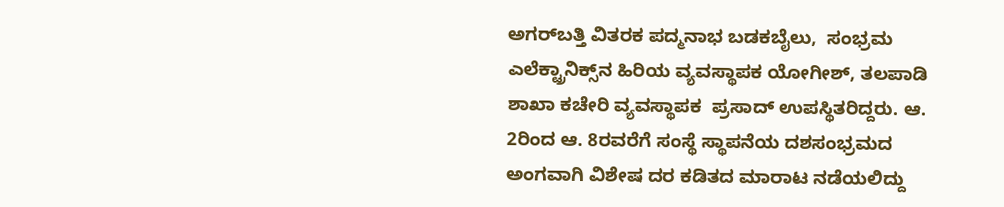ಅಗರ್‌ಬತ್ತಿ ವಿತರಕ ಪದ್ಮನಾಭ ಬಡಕಬೈಲು,  ಸಂಭ್ರಮ ಎಲೆಕ್ಟ್ರಾನಿಕ್ಸ್‌ನ ಹಿರಿಯ ವ್ಯವಸ್ಥಾಪಕ ಯೋಗೀಶ್, ತಲಪಾಡಿ ಶಾಖಾ ಕಚೇರಿ ವ್ಯವಸ್ಥಾಪಕ  ಪ್ರಸಾದ್ ಉಪಸ್ಥಿತರಿದ್ದರು. ಆ. 2ರಿಂದ ಆ. 8ರವರೆಗೆ ಸಂಸ್ಥೆ ಸ್ಥಾಪನೆಯ ದಶಸಂಭ್ರಮದ ಅಂಗವಾಗಿ ವಿಶೇಷ ದರ ಕಡಿತದ ಮಾರಾಟ ನಡೆಯಲಿದ್ದು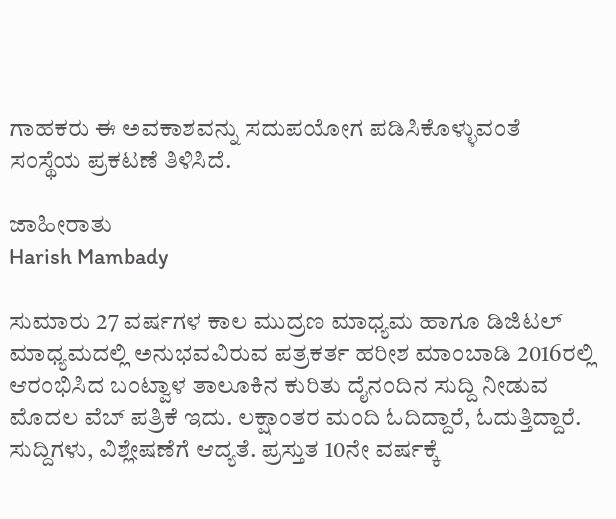ಗಾಹಕರು ಈ ಅವಕಾಶವನ್ನು ಸದುಪಯೋಗ ಪಡಿಸಿಕೊಳ್ಳುವಂತೆ ಸಂಸ್ಥೆಯ ಪ್ರಕಟಣೆ ತಿಳಿಸಿದೆ.

ಜಾಹೀರಾತು
Harish Mambady

ಸುಮಾರು 27 ವರ್ಷಗಳ ಕಾಲ ಮುದ್ರಣ ಮಾಧ್ಯಮ ಹಾಗೂ ಡಿಜಿಟಲ್ ಮಾಧ್ಯಮದಲ್ಲಿ ಅನುಭವವಿರುವ ಪತ್ರಕರ್ತ ಹರೀಶ ಮಾಂಬಾಡಿ 2016ರಲ್ಲಿ ಆರಂಭಿಸಿದ ಬಂಟ್ವಾಳ ತಾಲೂಕಿನ ಕುರಿತು ದೈನಂದಿನ ಸುದ್ದಿ ನೀಡುವ ಮೊದಲ ವೆಬ್ ಪತ್ರಿಕೆ ಇದು. ಲಕ್ಷಾಂತರ ಮಂದಿ ಓದಿದ್ದಾರೆ, ಓದುತ್ತಿದ್ದಾರೆ. ಸುದ್ದಿಗಳು, ವಿಶ್ಲೇಷಣೆಗೆ ಆದ್ಯತೆ. ಪ್ರಸ್ತುತ 10ನೇ ವರ್ಷಕ್ಕೆ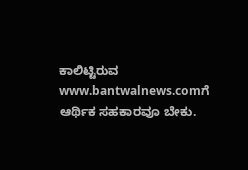ಕಾಲಿಟ್ಟಿರುವ www.bantwalnews.comಗೆ ಆರ್ಥಿಕ ಸಹಕಾರವೂ ಬೇಕು.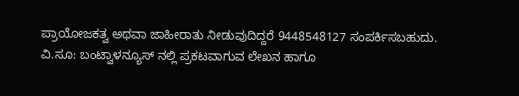ಪ್ರಾಯೋಜಕತ್ವ ಅಥವಾ ಜಾಹೀರಾತು ನೀಡುವುದಿದ್ದರೆ 9448548127 ಸಂಪರ್ಕಿಸಬಹುದು. ವಿ.ಸೂ: ಬಂಟ್ವಾಳನ್ಯೂಸ್ ನಲ್ಲಿ ಪ್ರಕಟವಾಗುವ ಲೇಖನ ಹಾಗೂ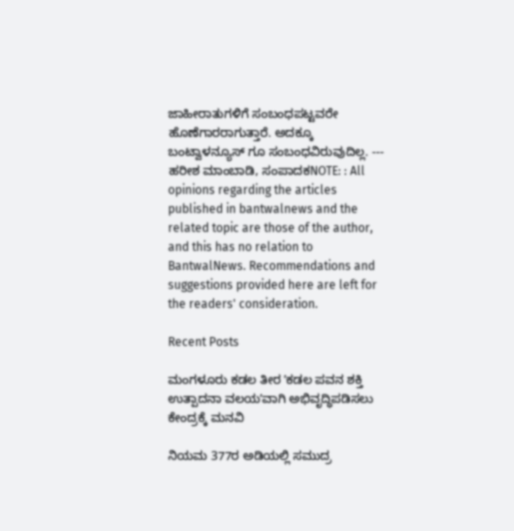ಜಾಹೀರಾತುಗಳಿಗೆ ಸಂಬಂಧಪಟ್ಟವರೇ ಹೊಣೆಗಾರರಾಗುತ್ತಾರೆ. ಅದಕ್ಕೂ ಬಂಟ್ವಾಳನ್ಯೂಸ್ ಗೂ ಸಂಬಂಧವಿರುವುದಿಲ್ಲ. --- ಹರೀಶ ಮಾಂಬಾಡಿ, ಸಂಪಾದಕNOTE: : All opinions regarding the articles published in bantwalnews and the related topic are those of the author, and this has no relation to BantwalNews. Recommendations and suggestions provided here are left for the readers' consideration.

Recent Posts

ಮಂಗಳೂರು ಕಡಲ ತೀರ ʼಕಡಲ ಪವನ ಶಕ್ತಿ ಉತ್ಪಾದನಾ ವಲಯʼವಾಗಿ ಅಭಿವೃದ್ಧಿಪಡಿಸಲು ಕೇಂದ್ರಕ್ಕೆ ಮನವಿ

ನಿಯಮ 377ರ ಅಡಿಯಲ್ಲಿ ಸಮುದ್ರ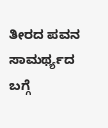ತೀರದ ಪವನ ಸಾಮರ್ಥ್ಯದ ಬಗ್ಗೆ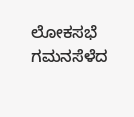ಲೋಕಸಭೆ ಗಮನಸೆಳೆದ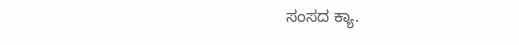ಸಂಸದ ಕ್ಯಾ.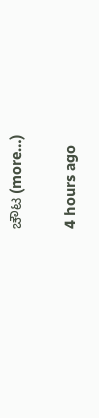ಚೌಟ (more…)

4 hours ago